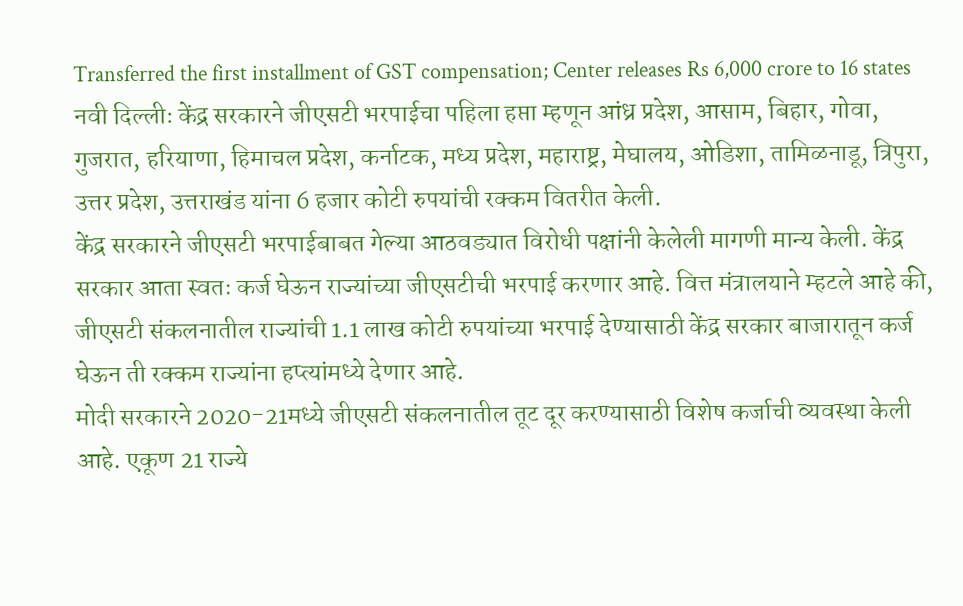Transferred the first installment of GST compensation; Center releases Rs 6,000 crore to 16 states
नवी दिल्लीः केंद्र सरकारने जीएसटी भरपाईचा पहिला हप्ता म्हणून आंध्र प्रदेश, आसाम, बिहार, गोवा, गुजरात, हरियाणा, हिमाचल प्रदेश, कर्नाटक, मध्य प्रदेश, महाराष्ट्र, मेघालय, ओडिशा, तामिळनाडू, त्रिपुरा, उत्तर प्रदेश, उत्तराखंड यांना 6 हजार कोटी रुपयांची रक्कम वितरीत केली.
केंद्र सरकारने जीएसटी भरपाईबाबत गेल्या आठवड्यात विरोधी पक्षांनी केलेली मागणी मान्य केली. केंद्र सरकार आता स्वतः कर्ज घेऊन राज्यांच्या जीएसटीची भरपाई करणार आहे. वित्त मंत्रालयाने म्हटले आहे की, जीएसटी संकलनातील राज्यांची 1.1 लाख कोटी रुपयांच्या भरपाई देण्यासाठी केंद्र सरकार बाजारातून कर्ज घेऊन ती रक्कम राज्यांना हप्त्यांमध्ये देणार आहे.
मोदी सरकारने 2020-21मध्ये जीएसटी संकलनातील तूट दूर करण्यासाठी विशेष कर्जाची व्यवस्था केली आहे. एकूण 21 राज्ये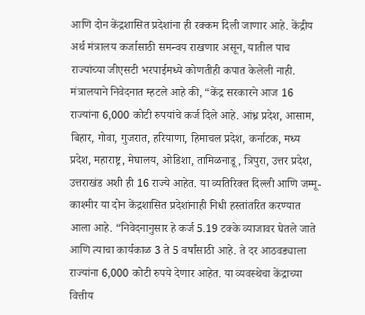आणि दोन केंद्रशासित प्रदेशांना ही रक्कम दिली जाणार आहे. केंद्रीय अर्थ मंत्रालय कर्जासाठी समन्वय राखणार असून, यातील पाच राज्यांच्या जीएसटी भरपाईमध्ये कोणतीही कपात केलेली नाही.
मंत्रालयाने निवेदनात म्हटले आहे की, “केंद्र सरकारने आज 16 राज्यांना 6,000 कोटी रुपयांचे कर्ज दिले आहे. आंध्र प्रदेश, आसाम, बिहार, गोवा, गुजरात, हरियाणा, हिमाचल प्रदेश, कर्नाटक, मध्य प्रदेश, महाराष्ट्र, मेघालय, ओडिशा, तामिळनाडू, त्रिपुरा, उत्तर प्रदेश, उत्तराखंड अशी ही 16 राज्ये आहेत. या व्यतिरिक्त दिल्ली आणि जम्मू-काश्मीर या दोन केंद्रशासित प्रदेशांनाही निधी हस्तांतरित करण्यात आला आहे. “निवेदनानुसार हे कर्ज 5.19 टक्के व्याजावर घेतले जाते आणि त्याचा कार्यकाळ 3 ते 5 वर्षांसाठी आहे. ते दर आठवड्याला राज्यांना 6,000 कोटी रुपये देणार आहेत. या व्यवस्थेचा केंद्राच्या वित्तीय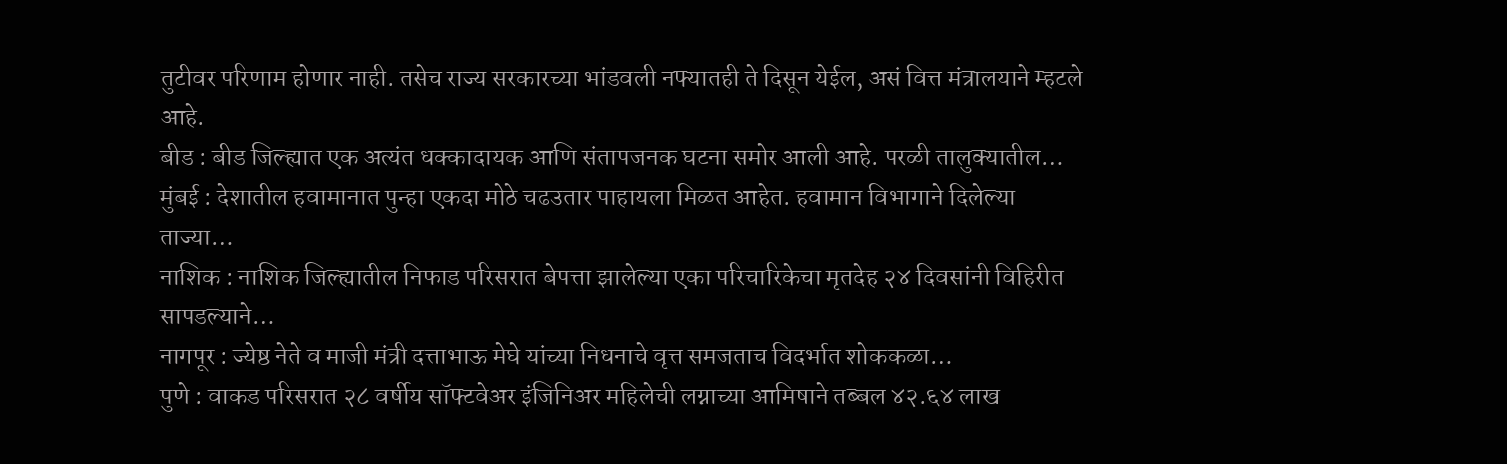तुटीवर परिणाम होणार नाही. तसेच राज्य सरकारच्या भांडवली नफ्यातही ते दिसून येईल, असं वित्त मंत्रालयाने म्हटले आहे.
बीड : बीड जिल्ह्यात एक अत्यंत धक्कादायक आणि संतापजनक घटना समोर आली आहे. परळी तालुक्यातील…
मुंबई : देशातील हवामानात पुन्हा एकदा मोठे चढउतार पाहायला मिळत आहेत. हवामान विभागाने दिलेल्या ताज्या…
नाशिक : नाशिक जिल्ह्यातील निफाड परिसरात बेपत्ता झालेल्या एका परिचारिकेचा मृतदेह २४ दिवसांनी विहिरीत सापडल्याने…
नागपूर : ज्येष्ठ नेते व माजी मंत्री दत्ताभाऊ मेघे यांच्या निधनाचे वृत्त समजताच विदर्भात शोककळा…
पुणे : वाकड परिसरात २८ वर्षीय सॉफ्टवेअर इंजिनिअर महिलेची लग्नाच्या आमिषाने तब्बल ४२.६४ लाख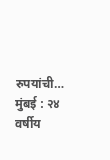रुपयांची…
मुंबई : २४ वर्षीय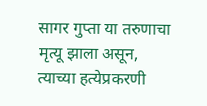सागर गुप्ता या तरुणाचा मृत्यू झाला असून, त्याच्या हत्येप्रकरणी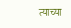त्याच्या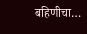बहिणीचा…